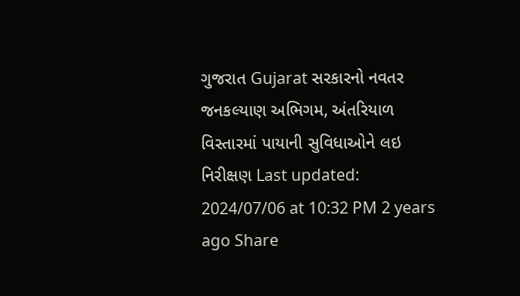ગુજરાત Gujarat સરકારનો નવતર જનકલ્યાણ અભિગમ, અંતરિયાળ વિસ્તારમાં પાયાની સુવિધાઓને લઇ નિરીક્ષણ Last updated: 2024/07/06 at 10:32 PM 2 years ago Share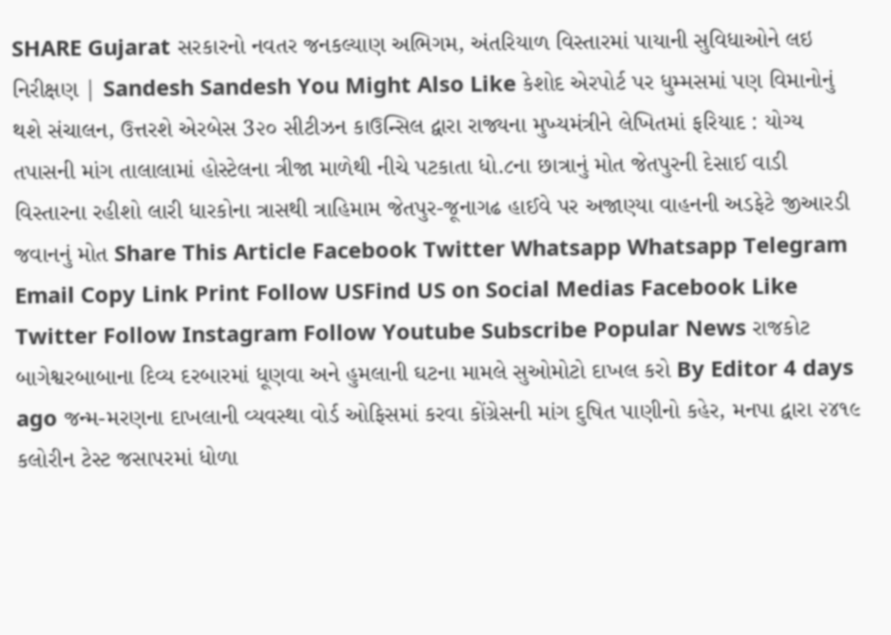SHARE Gujarat સરકારનો નવતર જનકલ્યાણ અભિગમ, અંતરિયાળ વિસ્તારમાં પાયાની સુવિધાઓને લઇ નિરીક્ષણ | Sandesh Sandesh You Might Also Like કેશોદ એરપોર્ટ પર ધુમ્મસમાં પણ વિમાનોનું થશે સંચાલન, ઉત્તરશે એરબેસ 3૨૦ સીટીઝન કાઉન્સિલ દ્વારા રાજ્યના મુખ્યમંત્રીને લેખિતમાં ફરિયાદ : યોગ્ય તપાસની માંગ તાલાલામાં હોસ્ટેલના ત્રીજા માળેથી નીચે પટકાતા ધો.૮ના છાત્રાનું મોત જેતપુરની દેસાઈ વાડી વિસ્તારના રહીશો લારી ધારકોના ત્રાસથી ત્રાહિમામ જેતપુર-જૂનાગઢ હાઈવે પર અજાણ્યા વાહનની અડફેટે જીઆરડી જવાનનું મોત Share This Article Facebook Twitter Whatsapp Whatsapp Telegram Email Copy Link Print Follow USFind US on Social Medias Facebook Like Twitter Follow Instagram Follow Youtube Subscribe Popular News રાજકોટ બાગેશ્વરબાબાના દિવ્ય દરબારમાં ધૂણવા અને હુમલાની ઘટના મામલે સુઓમોટો દાખલ કરો By Editor 4 days ago જન્મ-મરણના દાખલાની વ્યવસ્થા વોર્ડ ઓફિસમાં કરવા કોંગ્રેસની માંગ દુષિત પાણીનો કહેર, મનપા દ્વારા ૨૪૧૯ કલોરીન ટેસ્ટ જસાપરમાં ધોળા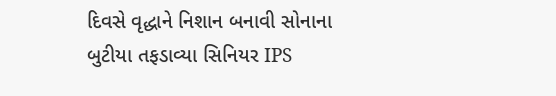દિવસે વૃદ્ધાને નિશાન બનાવી સોનાના બુટીયા તફડાવ્યા સિનિયર IPS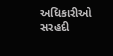અધિકારીઓ સરહદી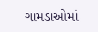ગામડાઓમાં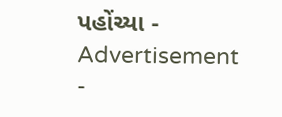પહોંચ્યા - Advertisement -